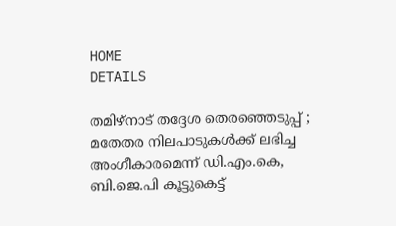HOME
DETAILS

തമിഴ്നാട് തദ്ദേശ തെരഞ്ഞെടുപ്പ് ; മതേതര നിലപാടുകൾക്ക് ലഭിച്ച അംഗീകാരമെന്ന് ഡി.എം.കെ, ബി.ജെ.പി കൂട്ടുകെട്ട്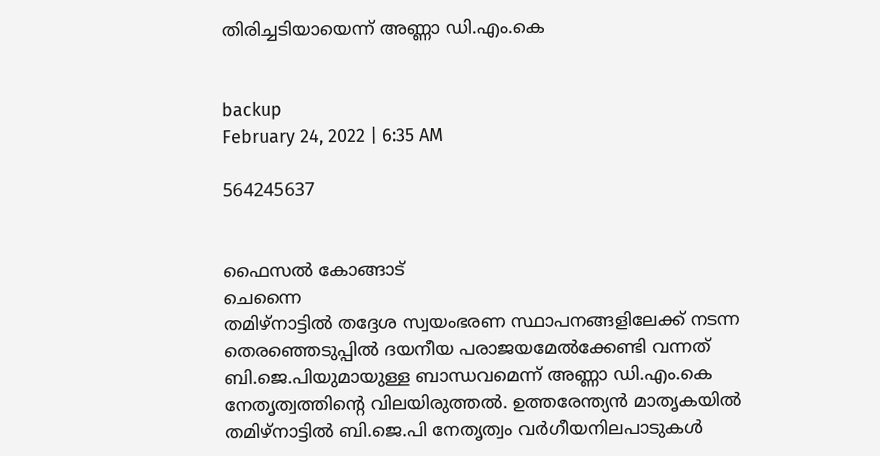തിരിച്ചടിയായെന്ന് അണ്ണാ ഡി.എം.കെ


backup
February 24, 2022 | 6:35 AM

564245637


ഫൈസൽ കോങ്ങാട്
ചെന്നൈ
തമിഴ്‌നാട്ടിൽ തദ്ദേശ സ്വയംഭരണ സ്ഥാപനങ്ങളിലേക്ക് നടന്ന തെരഞ്ഞെടുപ്പിൽ ദയനീയ പരാജയമേൽക്കേണ്ടി വന്നത് ബി.ജെ.പിയുമായുള്ള ബാന്ധവമെന്ന് അണ്ണാ ഡി.എം.കെ നേതൃത്വത്തിന്റെ വിലയിരുത്തൽ. ഉത്തരേന്ത്യൻ മാതൃകയിൽ തമിഴ്‌നാട്ടിൽ ബി.ജെ.പി നേതൃത്വം വർഗീയനിലപാടുകൾ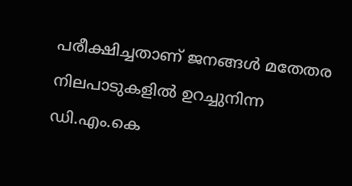പരീക്ഷിച്ചതാണ് ജനങ്ങൾ മതേതര നിലപാടുകളിൽ ഉറച്ചുനിന്ന ഡി.എം.കെ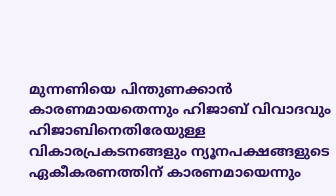മുന്നണിയെ പിന്തുണക്കാൻ കാരണമായതെന്നും ഹിജാബ് വിവാദവും ഹിജാബിനെതിരേയുള്ള വികാരപ്രകടനങ്ങളും ന്യൂനപക്ഷങ്ങളുടെ ഏകീകരണത്തിന് കാരണമായെന്നും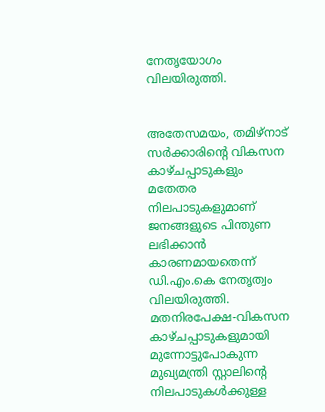നേതൃയോഗം വിലയിരുത്തി.


അതേസമയം, തമിഴ്‌നാട് സർക്കാരിന്റെ വികസന കാഴ്ചപ്പാടുകളും മതേതര നിലപാടുകളുമാണ് ജനങ്ങളുടെ പിന്തുണ ലഭിക്കാൻ കാരണമായതെന്ന് ഡി.എം.കെ നേതൃത്വം വിലയിരുത്തി. മതനിരപേക്ഷ-വികസന കാഴ്ചപ്പാടുകളുമായി മുന്നോട്ടുപോകുന്ന മുഖ്യമന്ത്രി സ്റ്റാലിന്റെ നിലപാടുകൾക്കുള്ള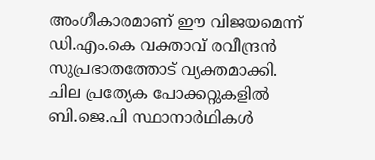അംഗീകാരമാണ് ഈ വിജയമെന്ന് ഡി.എം.കെ വക്താവ് രവീന്ദ്രൻ സുപ്രഭാതത്തോട് വ്യക്തമാക്കി.
ചില പ്രത്യേക പോക്കറ്റുകളിൽ ബി.ജെ.പി സ്ഥാനാർഥികൾ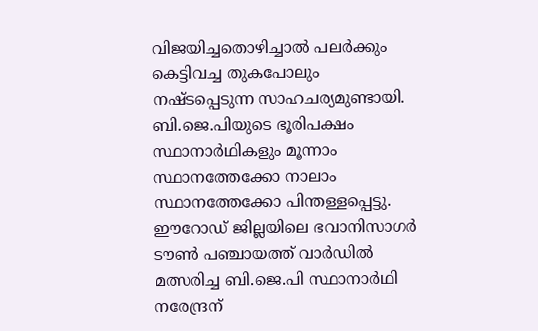വിജയിച്ചതൊഴിച്ചാൽ പലർക്കും കെട്ടിവച്ച തുകപോലും നഷ്ടപ്പെടുന്ന സാഹചര്യമുണ്ടായി. ബി.ജെ.പിയുടെ ഭൂരിപക്ഷം സ്ഥാനാർഥികളും മൂന്നാം സ്ഥാനത്തേക്കോ നാലാം സ്ഥാനത്തേക്കോ പിന്തള്ളപ്പെട്ടു. ഈറോഡ് ജില്ലയിലെ ഭവാനിസാഗർ ടൗൺ പഞ്ചായത്ത് വാർഡിൽ മത്സരിച്ച ബി.ജെ.പി സ്ഥാനാർഥി നരേന്ദ്രന്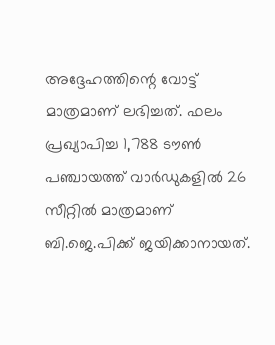അദ്ദേഹത്തിന്റെ വോട്ട് മാത്രമാണ് ലഭിച്ചത്. ഫലം പ്രഖ്യാപിച്ച 1,788 ടൗൺ പഞ്ചായത്ത് വാർഡുകളിൽ 26 സീറ്റിൽ മാത്രമാണ് ബി.ജെ.പിക്ക് ജയിക്കാനായത്.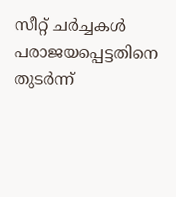സീറ്റ് ചർച്ചകൾ പരാജയപ്പെട്ടതിനെ തുടർന്ന്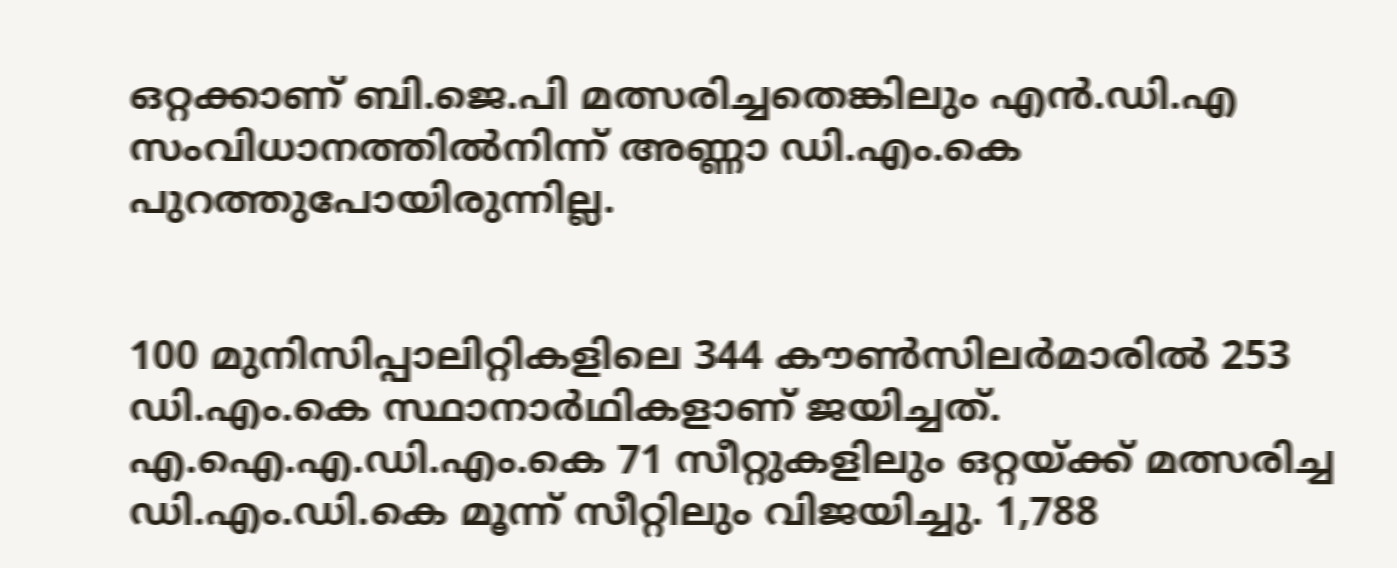ഒറ്റക്കാണ് ബി.ജെ.പി മത്സരിച്ചതെങ്കിലും എൻ.ഡി.എ സംവിധാനത്തിൽനിന്ന് അണ്ണാ ഡി.എം.കെ പുറത്തുപോയിരുന്നില്ല.


100 മുനിസിപ്പാലിറ്റികളിലെ 344 കൗൺസിലർമാരിൽ 253 ഡി.എം.കെ സ്ഥാനാർഥികളാണ് ജയിച്ചത്. എ.ഐ.എ.ഡി.എം.കെ 71 സീറ്റുകളിലും ഒറ്റയ്ക്ക് മത്സരിച്ച ഡി.എം.ഡി.കെ മൂന്ന് സീറ്റിലും വിജയിച്ചു. 1,788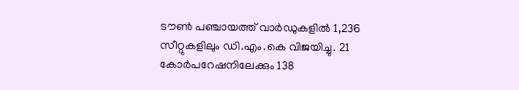ടൗൺ പഞ്ചായത്ത് വാർഡുകളിൽ 1,236 സീറ്റുകളിലും ഡി.എം.കെ വിജയിച്ചു. 21 കോർപറേഷനിലേക്കും 138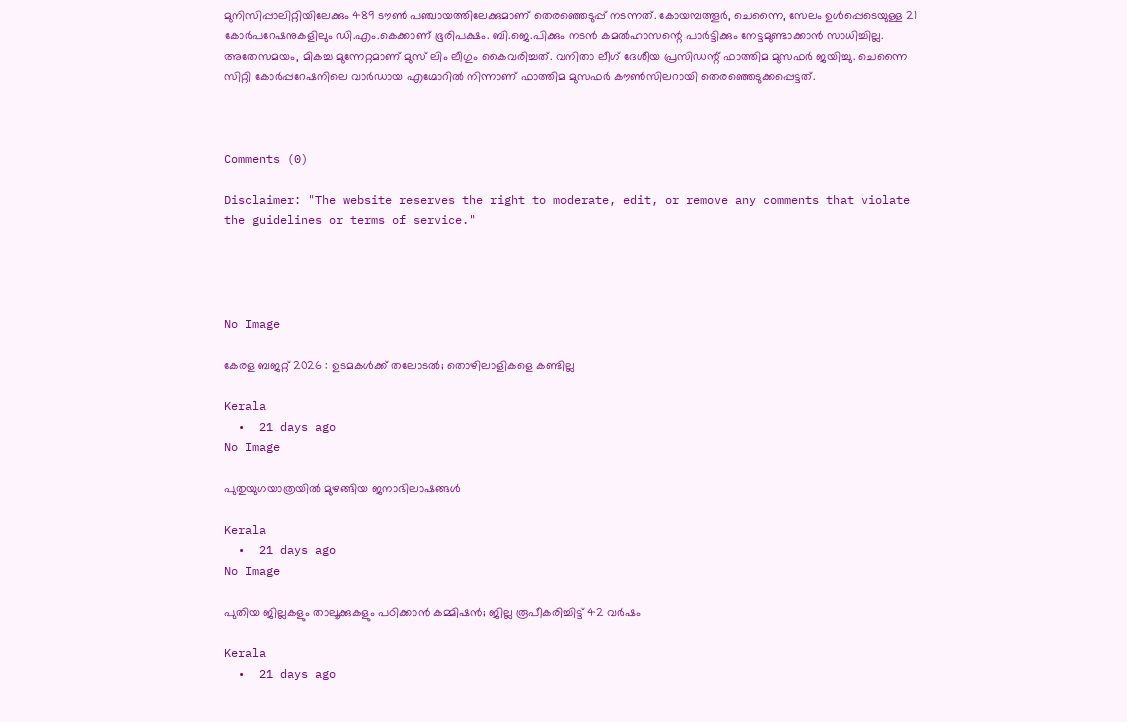മുനിസിപ്പാലിറ്റിയിലേക്കും 489 ടൗൺ പഞ്ചായത്തിലേക്കുമാണ് തെരഞ്ഞെടുപ്പ് നടന്നത്. കോയമ്പത്തൂർ, ചെന്നൈ, സേലം ഉൾപ്പെടെയുള്ള 21 കോർപറേഷനുകളിലും ഡി.എം.കെക്കാണ് ഭൂരിപക്ഷം. ബി.ജെ.പിക്കും നടൻ കമൽഹാസന്റെ പാർട്ടിക്കും നേട്ടമുണ്ടാക്കാൻ സാധിച്ചില്ല. അതേസമയം, മികച്ച മുന്നേറ്റമാണ് മുസ് ലിം ലീഗും കൈവരിച്ചത്. വനിതാ ലീഗ് ദേശീയ പ്രസിഡന്റ് ഫാത്തിമ മുസഫർ ജയിച്ചു. ചെന്നൈ സിറ്റി കോർപ്പറേഷനിലെ വാർഡായ എഗ്മോറിൽ നിന്നാണ് ഫാത്തിമ മുസഫർ കൗൺസിലറായി തെരഞ്ഞെടുക്കപ്പെട്ടത്.



Comments (0)

Disclaimer: "The website reserves the right to moderate, edit, or remove any comments that violate the guidelines or terms of service."




No Image

കേരള ബജറ്റ് 2026 : ഉടമകൾക്ക് തലോടൽ; തൊഴിലാളികളെ കണ്ടില്ല

Kerala
  •  21 days ago
No Image

പുതുയുഗയാത്രയിൽ മുഴങ്ങിയ ജനാഭിലാഷങ്ങൾ

Kerala
  •  21 days ago
No Image

പുതിയ ജില്ലകളും താലൂക്കുകളും പഠിക്കാൻ കമ്മിഷൻ; ജില്ല രൂപീകരിച്ചിട്ട് 42 വർഷം

Kerala
  •  21 days ago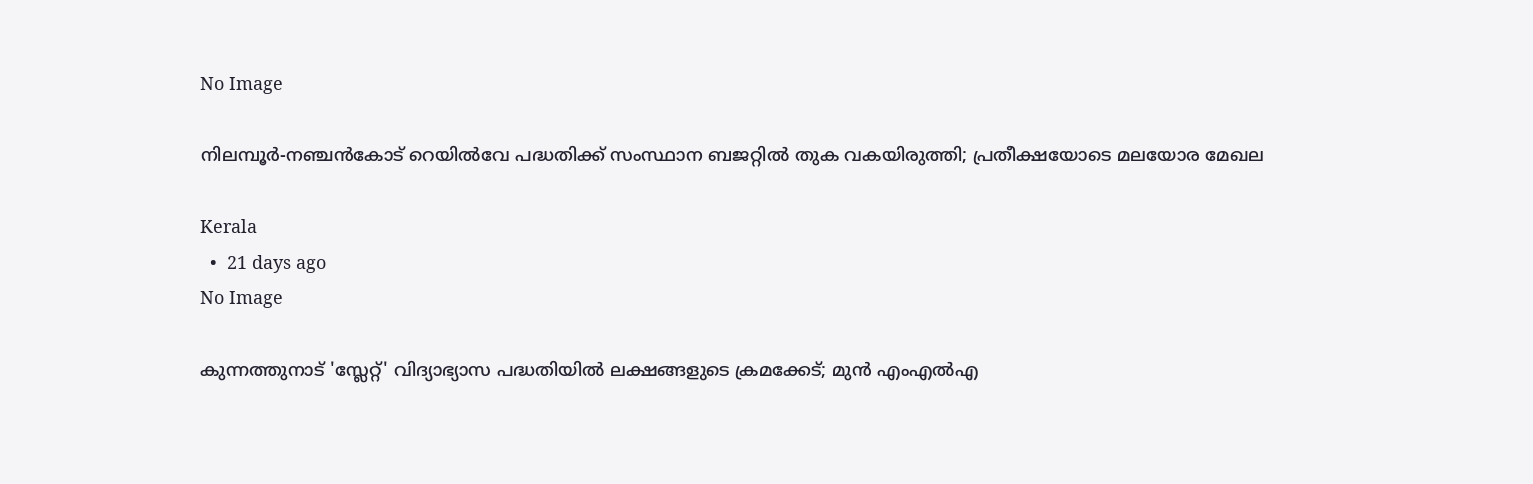No Image

നിലമ്പൂര്‍-നഞ്ചന്‍കോട് റെയില്‍വേ പദ്ധതിക്ക് സംസ്ഥാന ബജറ്റില്‍ തുക വകയിരുത്തി; പ്രതീക്ഷയോടെ മലയോര മേഖല

Kerala
  •  21 days ago
No Image

കുന്നത്തുനാട് 'സ്ലേറ്റ്' വിദ്യാഭ്യാസ പദ്ധതിയിൽ ലക്ഷങ്ങളുടെ ക്രമക്കേട്; മുൻ എംഎൽഎ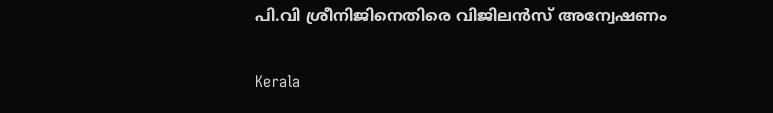പി.വി ശ്രീനിജിനെതിരെ വിജിലൻസ് അന്വേഷണം

Kerala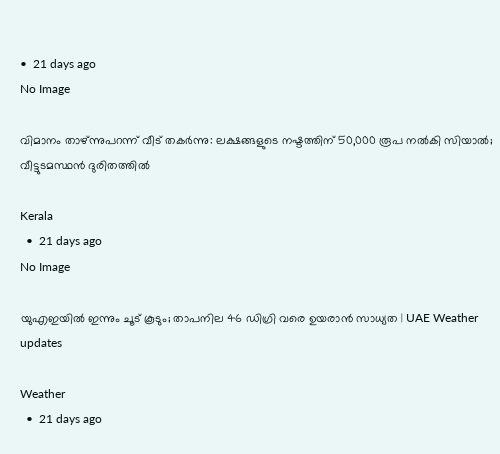•  21 days ago
No Image

വിമാനം താഴ്ന്നുപറന്ന് വീട് തകര്‍ന്നു: ലക്ഷങ്ങളുടെ നഷ്ടത്തിന് 50,000 രൂപ നല്‍കി സിയാല്‍; വീട്ടുടമസ്ഥന്‍ ദുരിതത്തില്‍

Kerala
  •  21 days ago
No Image

യുഎഇയിൽ ഇന്നും ചൂട് കൂടും; താപനില 46 ഡിഗ്രി വരെ ഉയരാൻ സാധ്യത | UAE Weather updates

Weather
  •  21 days ago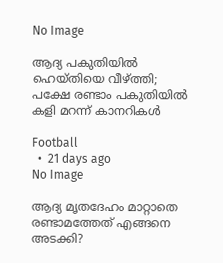No Image

ആദ്യ പകുതിയിൽ ഹെയ്തിയെ വീഴ്ത്തി; പക്ഷേ രണ്ടാം പകുതിയിൽ കളി മറന്ന് കാനറികൾ

Football
  •  21 days ago
No Image

ആദ്യ മൃതദേഹം മാറ്റാതെ രണ്ടാമത്തേത് എങ്ങനെ അടക്കി?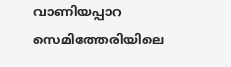വാണിയപ്പാറ സെമിത്തേരിയിലെ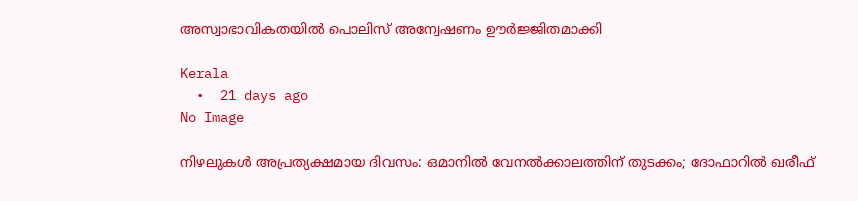അസ്വാഭാവികതയിൽ പൊലിസ് അന്വേഷണം ഊർജ്ജിതമാക്കി

Kerala
  •  21 days ago
No Image

നിഴലുകൾ അപ്രത്യക്ഷമായ ദിവസം: ഒമാനിൽ വേനൽക്കാലത്തിന് തുടക്കം; ദോഫാറിൽ ഖരീഫ്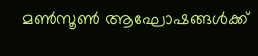മൺസൂൺ ആഘോഷങ്ങൾക്ക്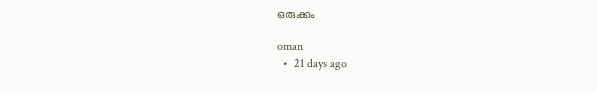ഒരുക്കം

oman
  •  21 days ago